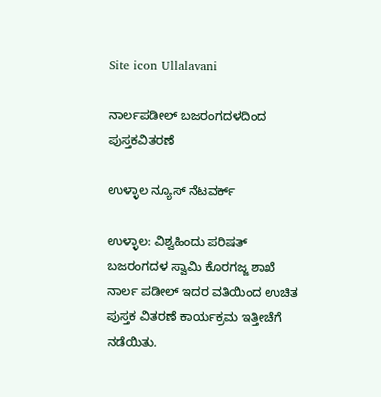Site icon Ullalavani

ನಾರ್ಲಪಡೀಲ್ ಬಜರಂಗದಳದಿಂದ ಪುಸ್ತಕ‌ವಿತರಣೆ

ಉಳ್ಳಾಲ ನ್ಯೂಸ್ ನೆಟವರ್ಕ್

ಉಳ್ಳಾಲ: ವಿಶ್ವಹಿಂದು ಪರಿಷತ್ ಬಜರಂಗದಳ ಸ್ವಾಮಿ ಕೊರಗಜ್ಜ ಶಾಖೆ ನಾರ್ಲ ಪಡೀಲ್ ಇದರ ವತಿಯಿಂದ ಉಚಿತ ಪುಸ್ತಕ ವಿತರಣೆ ಕಾರ್ಯಕ್ರಮ ಇತ್ತೀಚೆಗೆ ನಡೆಯಿತು.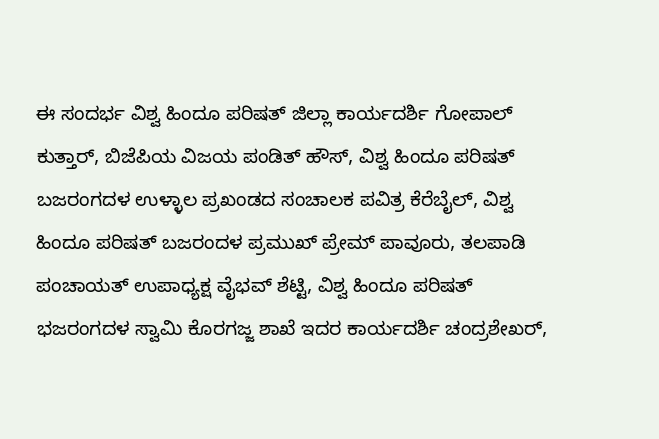ಈ ಸಂದರ್ಭ ವಿಶ್ವ ಹಿಂದೂ ಪರಿಷತ್ ಜಿಲ್ಲಾ ಕಾರ್ಯದರ್ಶಿ ಗೋಪಾಲ್ ಕುತ್ತಾರ್, ಬಿಜೆಪಿಯ ವಿಜಯ ಪಂಡಿತ್ ಹೌಸ್, ವಿಶ್ವ ಹಿಂದೂ ಪರಿಷತ್ ಬಜರಂಗದಳ ಉಳ್ಳಾಲ ಪ್ರಖಂಡದ ಸಂಚಾಲಕ ಪವಿತ್ರ ಕೆರೆಬೈಲ್, ವಿಶ್ವ ಹಿಂದೂ ಪರಿಷತ್ ಬಜರಂದಳ ಪ್ರಮುಖ್ ಪ್ರೇಮ್ ಪಾವೂರು, ತಲಪಾಡಿ ಪಂಚಾಯತ್ ಉಪಾಧ್ಯಕ್ಷ ವೈಭವ್ ಶೆಟ್ಟಿ, ವಿಶ್ವ ಹಿಂದೂ ಪರಿಷತ್ ಭಜರಂಗದಳ ಸ್ವಾಮಿ ಕೊರಗಜ್ಜ ಶಾಖೆ ಇದರ ಕಾರ್ಯದರ್ಶಿ ಚಂದ್ರಶೇಖರ್,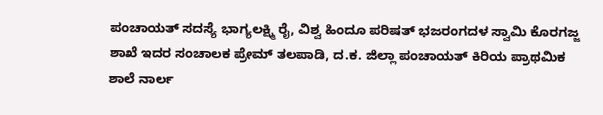ಪಂಚಾಯತ್ ಸದಸ್ಯೆ ಭಾಗ್ಯಲಕ್ಷ್ಮಿ ರೈ, ವಿಶ್ವ ಹಿಂದೂ ಪರಿಷತ್ ಭಜರಂಗದಳ ಸ್ವಾಮಿ ಕೊರಗಜ್ಜ ಶಾಖೆ ಇದರ ಸಂಚಾಲಕ ಪ್ರೇಮ್ ತಲಪಾಡಿ, ದ.ಕ. ಜಿಲ್ಲಾ ಪಂಚಾಯತ್ ಕಿರಿಯ ಪ್ರಾಥಮಿಕ ಶಾಲೆ ನಾರ್ಲ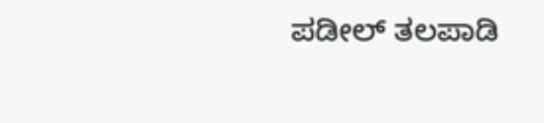ಪಡೀಲ್ ತಲಪಾಡಿ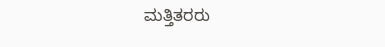ಮತ್ತಿತರರು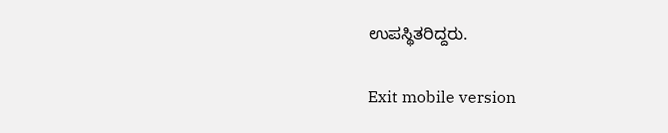ಉಪಸ್ಥಿತರಿದ್ದರು.

Exit mobile version